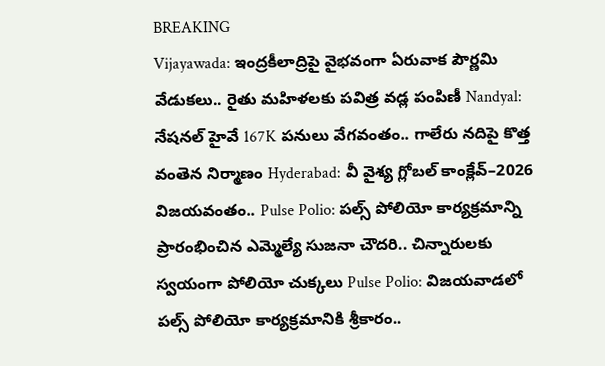BREAKING
Vijayawada: ఇంద్రకీలాద్రిపై వైభవంగా ఏరువాక పౌర్ణమి వేడుకలు.. రైతు మహిళలకు పవిత్ర వడ్ల పంపిణీ Nandyal: నేషనల్ హైవే 167K పనులు వేగవంతం.. గాలేరు నదిపై కొత్త వంతెన నిర్మాణం Hyderabad: వీ వైశ్య గ్లోబల్ కాంక్లేవ్–2026 విజయవంతం.. Pulse Polio: పల్స్ పోలియో కార్యక్రమాన్ని ప్రారంభించిన ఎమ్మెల్యే సుజనా చౌదరి.. చిన్నారులకు స్వయంగా పోలియో చుక్కలు Pulse Polio: విజయవాడలో పల్స్ పోలియో కార్యక్రమానికి శ్రీకారం..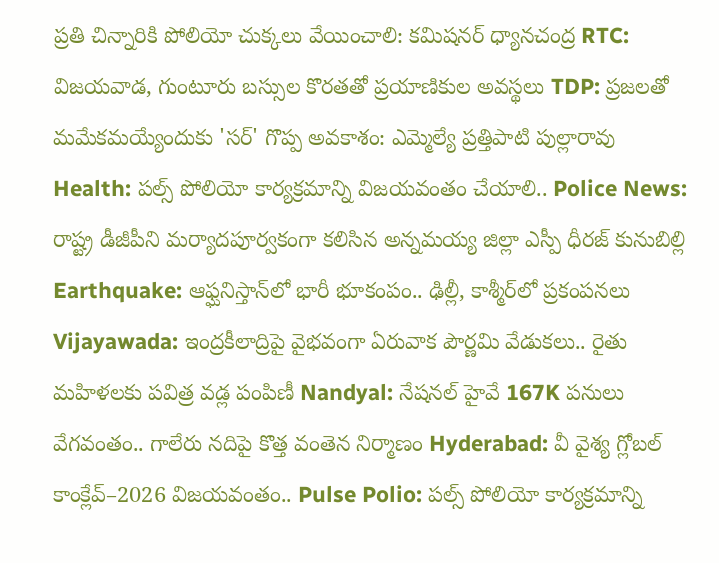ప్రతి చిన్నారికి పోలియో చుక్కలు వేయించాలి: కమిషనర్ ధ్యానచంద్ర RTC: విజయవాడ, గుంటూరు బస్సుల కొరతతో ప్రయాణికుల అవస్థలు TDP: ప్రజలతో మమేకమయ్యేందుకు 'సర్' గొప్ప అవకాశం: ఎమ్మెల్యే ప్రత్తిపాటి పుల్లారావు Health: పల్స్ పోలియో కార్యక్రమాన్ని విజయవంతం చేయాలి.. Police News: రాష్ట్ర డీజీపీని మర్యాదపూర్వకంగా కలిసిన అన్నమయ్య జిల్లా ఎస్పీ ధీరజ్ కునుబిల్లి Earthquake: ఆఫ్ఘనిస్తాన్‌లో భారీ భూకంపం.. ఢిల్లీ, కాశ్మీర్‌లో ప్రకంపనలు Vijayawada: ఇంద్రకీలాద్రిపై వైభవంగా ఏరువాక పౌర్ణమి వేడుకలు.. రైతు మహిళలకు పవిత్ర వడ్ల పంపిణీ Nandyal: నేషనల్ హైవే 167K పనులు వేగవంతం.. గాలేరు నదిపై కొత్త వంతెన నిర్మాణం Hyderabad: వీ వైశ్య గ్లోబల్ కాంక్లేవ్–2026 విజయవంతం.. Pulse Polio: పల్స్ పోలియో కార్యక్రమాన్ని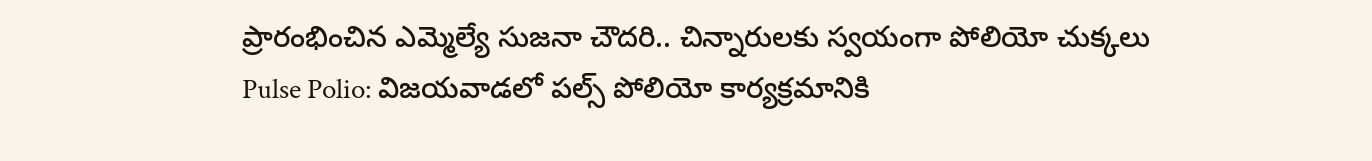ప్రారంభించిన ఎమ్మెల్యే సుజనా చౌదరి.. చిన్నారులకు స్వయంగా పోలియో చుక్కలు Pulse Polio: విజయవాడలో పల్స్ పోలియో కార్యక్రమానికి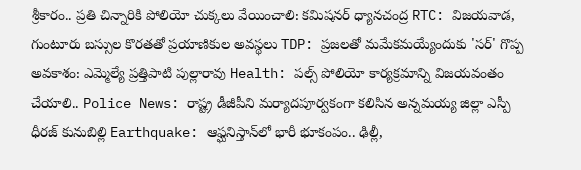శ్రీకారం.. ప్రతి చిన్నారికి పోలియో చుక్కలు వేయించాలి: కమిషనర్ ధ్యానచంద్ర RTC: విజయవాడ, గుంటూరు బస్సుల కొరతతో ప్రయాణికుల అవస్థలు TDP: ప్రజలతో మమేకమయ్యేందుకు 'సర్' గొప్ప అవకాశం: ఎమ్మెల్యే ప్రత్తిపాటి పుల్లారావు Health: పల్స్ పోలియో కార్యక్రమాన్ని విజయవంతం చేయాలి.. Police News: రాష్ట్ర డీజీపీని మర్యాదపూర్వకంగా కలిసిన అన్నమయ్య జిల్లా ఎస్పీ ధీరజ్ కునుబిల్లి Earthquake: ఆఫ్ఘనిస్తాన్‌లో భారీ భూకంపం.. ఢిల్లీ,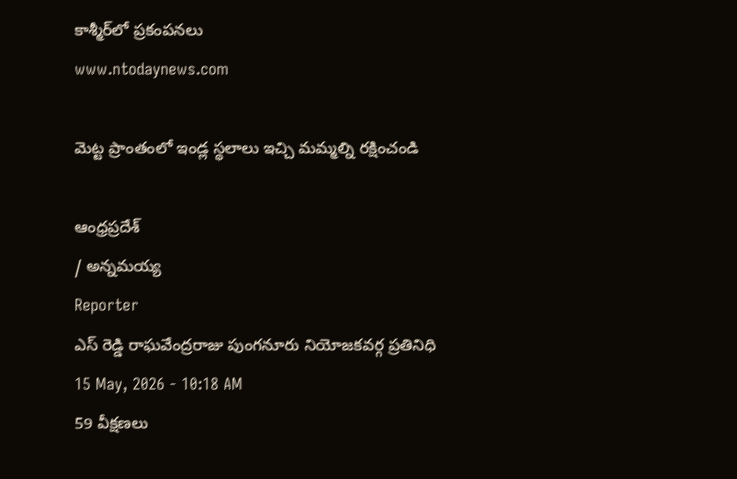కాశ్మీర్‌లో ప్రకంపనలు
www.ntodaynews.com

మెట్ట ప్రాంతంలో ఇండ్ల స్థలాలు ఇచ్చి మమ్మల్ని రక్షించండి

ఆంధ్రప్రదేశ్
/ అన్నమయ్య
Reporter
ఎస్ రెడ్డి రాఘవేంద్రరాజు పుంగనూరు నియోజకవర్గ ప్రతినిధి
15 May, 2026 - 10:18 AM
59 వీక్షణలు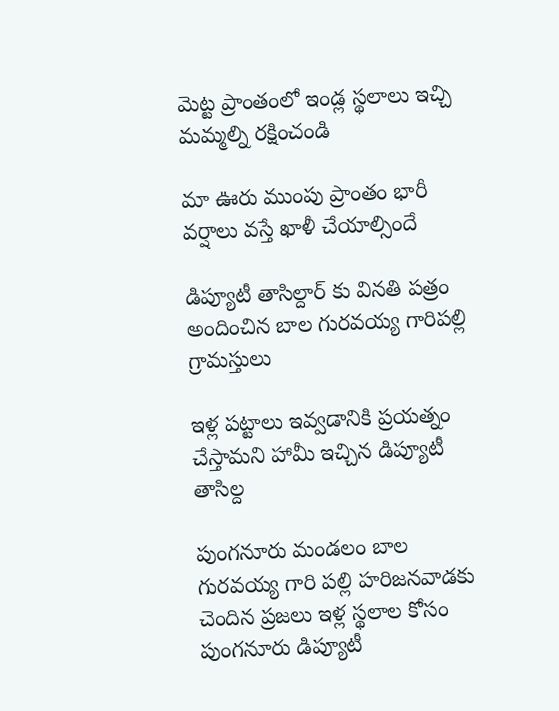మెట్ట ప్రాంతంలో ఇండ్ల స్థలాలు ఇచ్చి మమ్మల్ని రక్షించండి

మా ఊరు ముంపు ప్రాంతం భారీ వర్షాలు వస్తే ఖాళీ చేయాల్సిందే

డిప్యూటీ తాసిల్దార్ కు వినతి పత్రం అందించిన బాల గురవయ్య గారిపల్లి గ్రామస్తులు

ఇళ్ల పట్టాలు ఇవ్వడానికి ప్రయత్నం చేస్తామని హామీ ఇచ్చిన డిప్యూటీ తాసిల్ద

పుంగనూరు మండలం బాల గురవయ్య గారి పల్లి హరిజనవాడకు చెందిన ప్రజలు ఇళ్ల స్థలాల కోసం పుంగనూరు డిప్యూటీ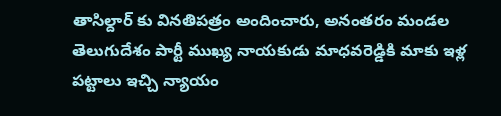తాసిల్దార్ కు వినతిపత్రం అందించారు, అనంతరం మండల తెలుగుదేశం పార్టీ ముఖ్య నాయకుడు మాధవరెడ్డికి మాకు ఇళ్ల పట్టాలు ఇచ్చి న్యాయం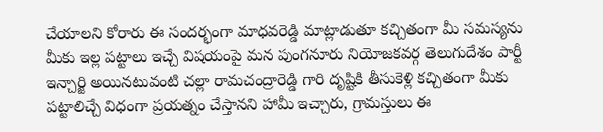చేయాలని కోరారు ఈ సందర్భంగా మాధవరెడ్డి మాట్లాడుతూ కచ్చితంగా మీ సమస్యను మీకు ఇల్ల పట్టాలు ఇచ్చే విషయంపై మన పుంగనూరు నియోజకవర్గ తెలుగుదేశం పార్టీ ఇన్చార్జి అయినటువంటి చల్లా రామచంద్రారెడ్డి గారి దృష్టికి తీసుకెళ్లి కచ్చితంగా మీకు పట్టాలిచ్చే విధంగా ప్రయత్నం చేస్తానని హామీ ఇచ్చారు, గ్రామస్తులు ఈ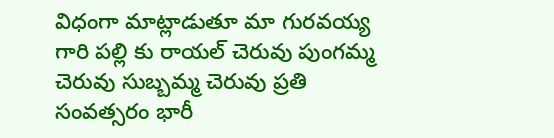విధంగా మాట్లాడుతూ మా గురవయ్య గారి పల్లి కు రాయల్ చెరువు పుంగమ్మ చెరువు సుబ్బమ్మ చెరువు ప్రతి సంవత్సరం భారీ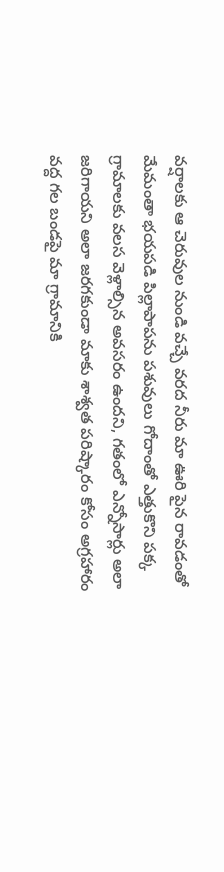వర్షాలకు ఆ చెరువుల నుండి వచ్చే వరద నీరు మా ఊరి పైన రావడంతో మేమంతా భయపడి పిల్లాపాపను పశువులు గోదాంతో ఎత్తుకొని పక్క గ్రామాలకు వలస వెళ్లాల్సిన అవసరం ఉందని, గతంలో ఎన్నోసార్లు అలా జరిగాయని అలా జరగకుండా మాకు శాశ్వత పరిష్కారం కోసం అగ్రహారం వద్ద గల బండపై మా గ్రామానికి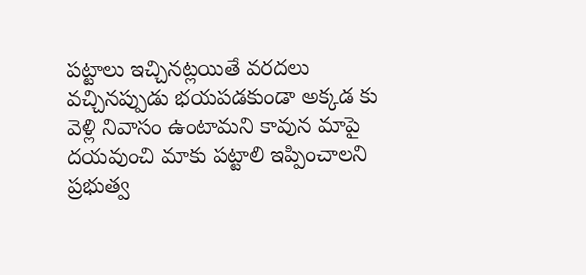పట్టాలు ఇచ్చినట్లయితే వరదలు వచ్చినప్పుడు భయపడకుండా అక్కడ కు వెళ్లి నివాసం ఉంటామని కావున మాపై దయవుంచి మాకు పట్టాలి ఇప్పించాలని ప్రభుత్వ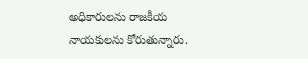అధికారులను రాజకీయ నాయకులను కోరుతున్నారు.